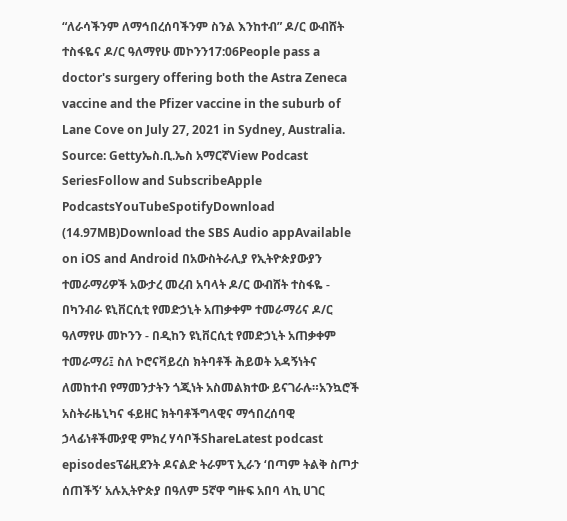“ለራሳችንም ለማኅበረሰባችንም ስንል እንከተብ” ዶ/ር ውብሸት ተስፋዬና ዶ/ር ዓለማየሁ መኮንን17:06People pass a doctor's surgery offering both the Astra Zeneca vaccine and the Pfizer vaccine in the suburb of Lane Cove on July 27, 2021 in Sydney, Australia. Source: Gettyኤስ.ቢ.ኤስ አማርኛView Podcast SeriesFollow and SubscribeApple PodcastsYouTubeSpotifyDownload (14.97MB)Download the SBS Audio appAvailable on iOS and Android በአውስትራሊያ የኢትዮጵያውያን ተመራማሪዎች አውታረ መረብ አባላት ዶ/ር ውብሸት ተስፋዬ - በካንብራ ዩኒቨርሲቲ የመድኃኒት አጠቃቀም ተመራማሪና ዶ/ር ዓለማየሁ መኮንን - በዲከን ዩኒቨርሲቲ የመድኃኒት አጠቃቀም ተመራማሪ፤ ስለ ኮሮናቫይረስ ክትባቶች ሕይወት አዳኝነትና ለመከተብ የማመንታትን ጎጂነት አስመልክተው ይናገራሉ።አንኳሮች አስትራዜኒካና ፋይዘር ክትባቶችግላዊና ማኅበረሰባዊ ኃላፊነቶችሙያዊ ምክረ ሃሳቦችShareLatest podcast episodesፕሬዚደንት ዶናልድ ትራምፕ ኢራን ‘በጣም ትልቅ ስጦታ ሰጠችኝ‘ አሉኢትዮጵያ በዓለም 5ኛዋ ግዙፍ አበባ ላኪ ሀገር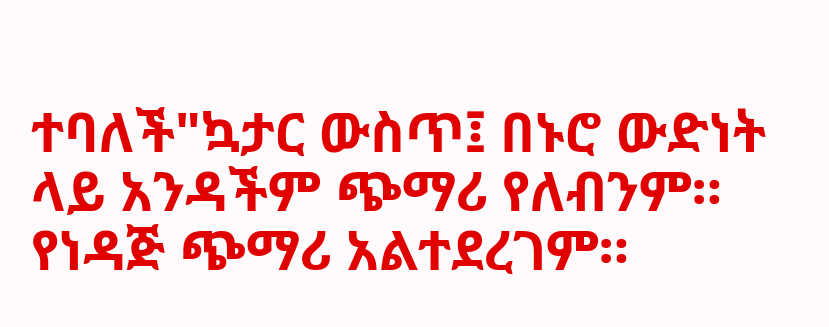ተባለች"ኳታር ውስጥ፤ በኑሮ ውድነት ላይ አንዳችም ጭማሪ የለብንም። የነዳጅ ጭማሪ አልተደረገም።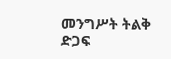መንግሥት ትልቅ ድጋፍ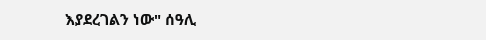እያደረገልን ነው" ሰዓሊ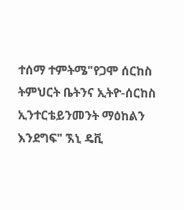ተሰማ ተምትሜ"የጋሞ ሰርከስ ትምህርት ቤትንና ኢትዮ-ሰርከስ ኢንተርቴይንመንት ማዕከልን እንደግፍ" ኧኒ ዴቪ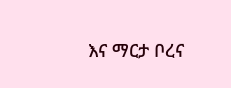እና ማርታ ቦረና